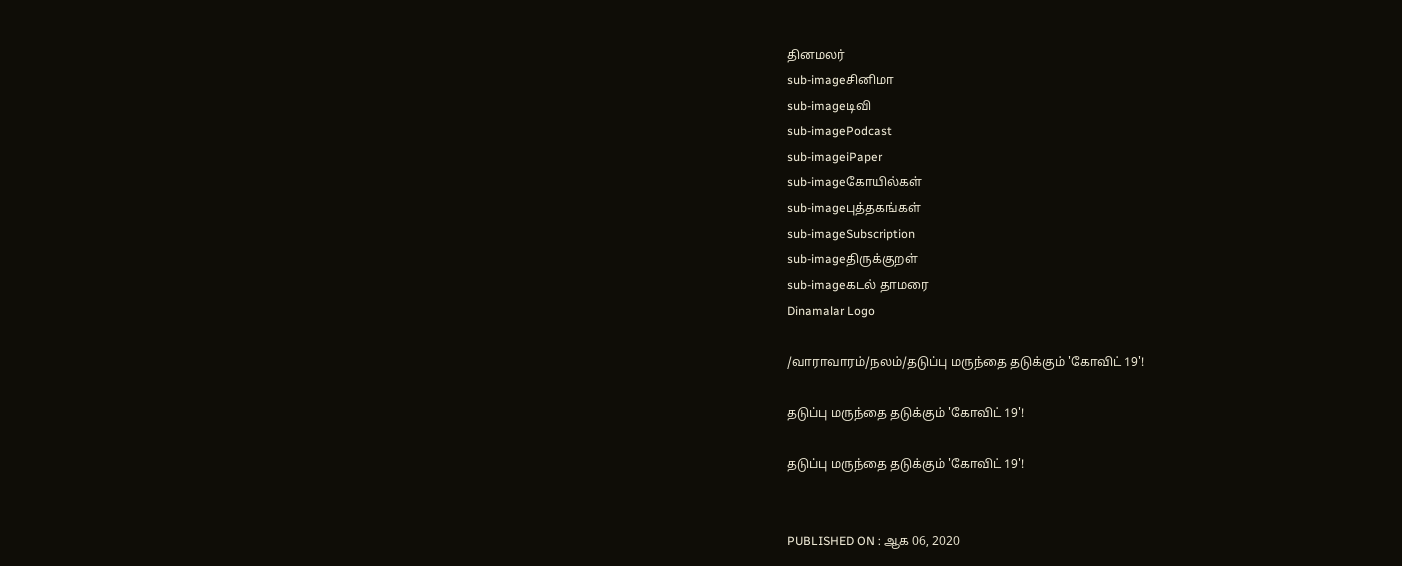தினமலர்
sub-imageசினிமா
sub-imageடிவி
sub-imagePodcast
sub-imageiPaper
sub-imageகோயில்கள்
sub-imageபுத்தகங்கள்
sub-imageSubscription
sub-imageதிருக்குறள்
sub-imageகடல் தாமரை
Dinamalar Logo

/வாராவாரம்/நலம்/தடுப்பு மருந்தை தடுக்கும் 'கோவிட் 19'!

தடுப்பு மருந்தை தடுக்கும் 'கோவிட் 19'!

தடுப்பு மருந்தை தடுக்கும் 'கோவிட் 19'!


PUBLISHED ON : ஆக 06, 2020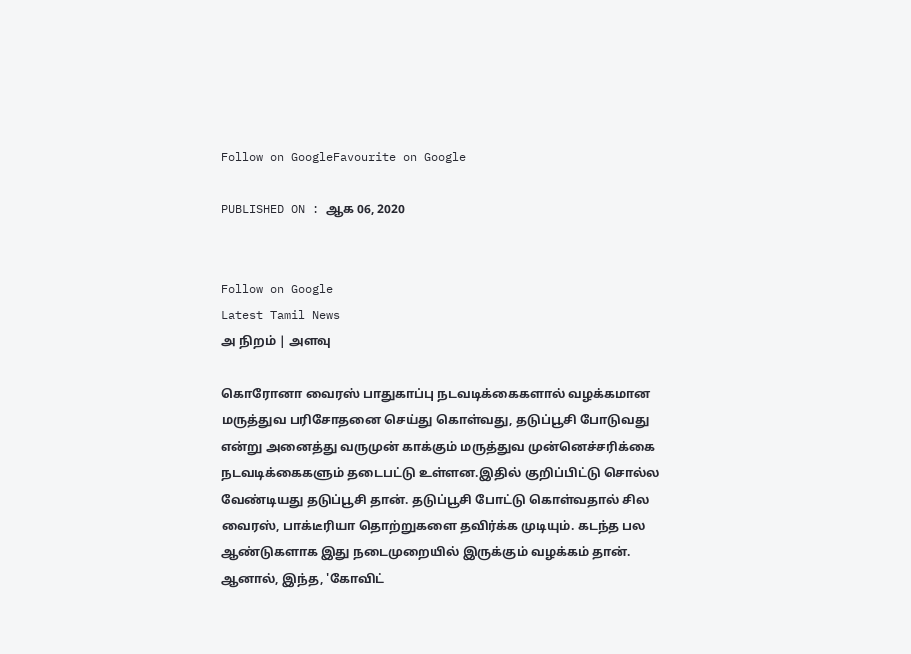Follow on GoogleFavourite on Google

PUBLISHED ON : ஆக 06, 2020


Follow on Google
Latest Tamil News
அ நிறம் | அளவு

கொரோனா வைரஸ் பாதுகாப்பு நடவடிக்கைகளால் வழக்கமான மருத்துவ பரிசோதனை செய்து கொள்வது, தடுப்பூசி போடுவது என்று அனைத்து வருமுன் காக்கும் மருத்துவ முன்னெச்சரிக்கை நடவடிக்கைகளும் தடைபட்டு உள்ளன.இதில் குறிப்பிட்டு சொல்ல வேண்டியது தடுப்பூசி தான். தடுப்பூசி போட்டு கொள்வதால் சில வைரஸ், பாக்டீரியா தொற்றுகளை தவிர்க்க முடியும். கடந்த பல ஆண்டுகளாக இது நடைமுறையில் இருக்கும் வழக்கம் தான். ஆனால், இந்த, 'கோவிட்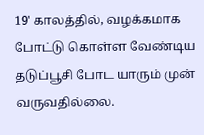19' காலத்தில், வழக்கமாக போட்டு கொள்ள வேண்டிய தடுப்பூசி போட யாரும் முன் வருவதில்லை.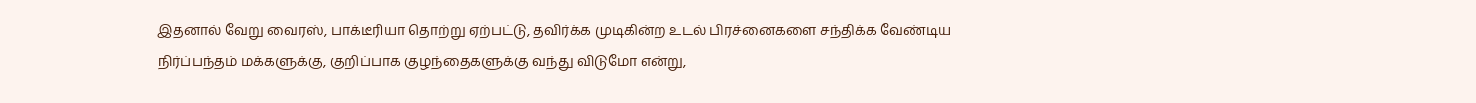இதனால் வேறு வைரஸ், பாக்டீரியா தொற்று ஏற்பட்டு, தவிர்க்க முடிகின்ற உடல் பிரச்னைகளை சந்திக்க வேண்டிய நிர்ப்பந்தம் மக்களுக்கு, குறிப்பாக குழந்தைகளுக்கு வந்து விடுமோ என்று,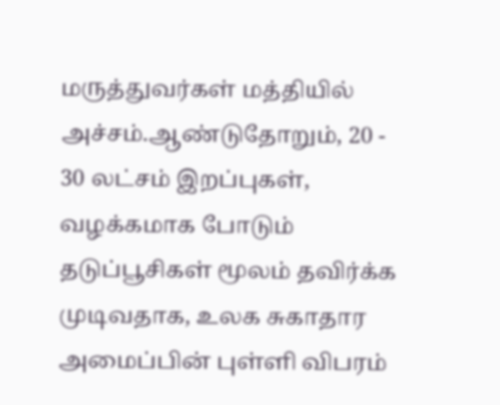மருத்துவர்கள் மத்தியில் அச்சம்.ஆண்டுதோறும், 20 - 30 லட்சம் இறப்புகள், வழக்கமாக போடும் தடுப்பூசிகள் மூலம் தவிர்க்க முடிவதாக, உலக சுகாதார அமைப்பின் புள்ளி விபரம்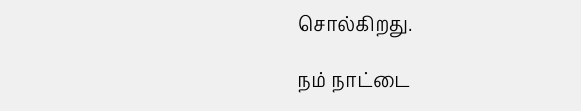சொல்கிறது.

நம் நாட்டை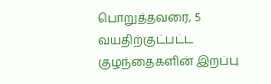பொறுத்தவரை, 5 வயதிற்குட்பட்ட குழந்தைகளின் இறப்பு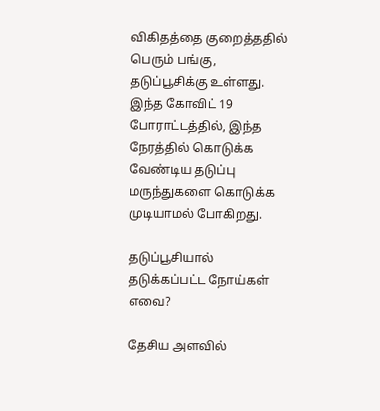விகிதத்தை குறைத்ததில் பெரும் பங்கு, தடுப்பூசிக்கு உள்ளது. இந்த கோவிட் 19 போராட்டத்தில், இந்த நேரத்தில் கொடுக்க வேண்டிய தடுப்பு மருந்துகளை கொடுக்க முடியாமல் போகிறது.

தடுப்பூசியால் தடுக்கப்பட்ட நோய்கள் எவை?

தேசிய அளவில்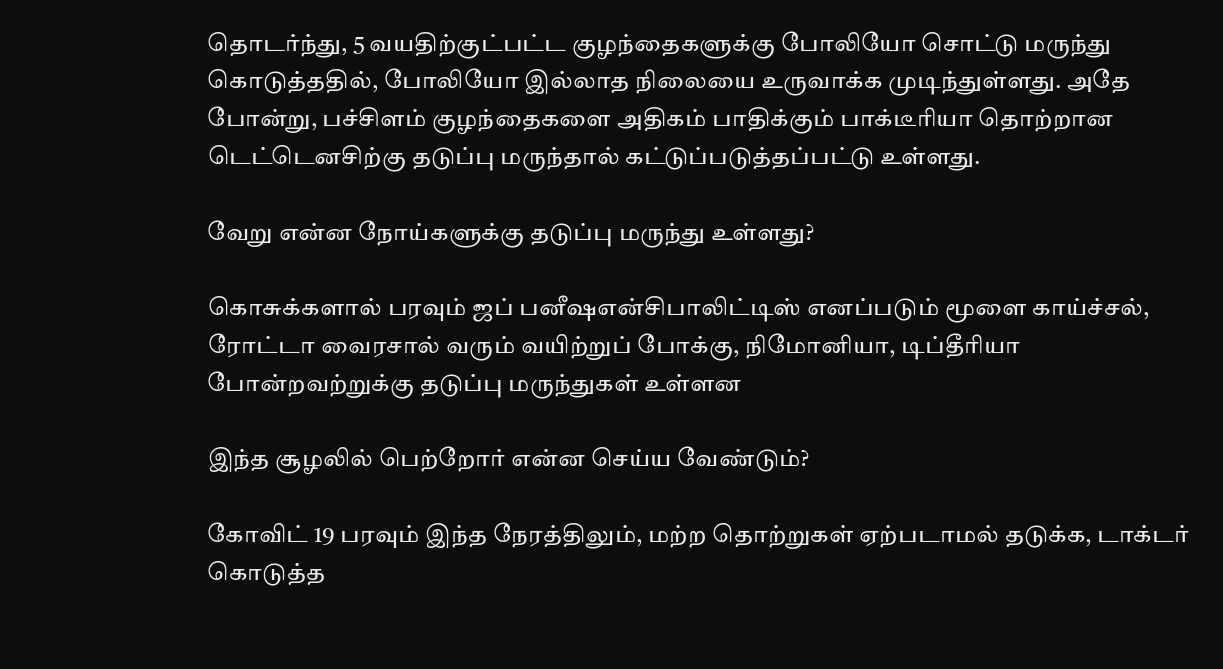தொடர்ந்து, 5 வயதிற்குட்பட்ட குழந்தைகளுக்கு போலியோ சொட்டு மருந்து கொடுத்ததில், போலியோ இல்லாத நிலையை உருவாக்க முடிந்துள்ளது. அதே போன்று, பச்சிளம் குழந்தைகளை அதிகம் பாதிக்கும் பாக்டீரியா தொற்றான டெட்டெனசிற்கு தடுப்பு மருந்தால் கட்டுப்படுத்தப்பட்டு உள்ளது.

வேறு என்ன நோய்களுக்கு தடுப்பு மருந்து உள்ளது?

கொசுக்களால் பரவும் ஜப் பனீஷஎன்சிபாலிட்டிஸ் எனப்படும் மூளை காய்ச்சல், ரோட்டா வைரசால் வரும் வயிற்றுப் போக்கு, நிமோனியா, டிப்தீரியா போன்றவற்றுக்கு தடுப்பு மருந்துகள் உள்ளன

இந்த சூழலில் பெற்றோர் என்ன செய்ய வேண்டும்?

கோவிட் 19 பரவும் இந்த நேரத்திலும், மற்ற தொற்றுகள் ஏற்படாமல் தடுக்க, டாக்டர் கொடுத்த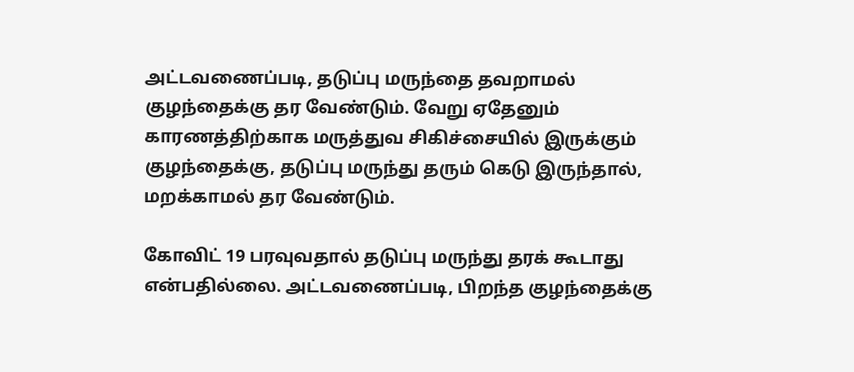அட்டவணைப்படி, தடுப்பு மருந்தை தவறாமல் குழந்தைக்கு தர வேண்டும். வேறு ஏதேனும் காரணத்திற்காக மருத்துவ சிகிச்சையில் இருக்கும் குழந்தைக்கு, தடுப்பு மருந்து தரும் கெடு இருந்தால், மறக்காமல் தர வேண்டும்.

கோவிட் 19 பரவுவதால் தடுப்பு மருந்து தரக் கூடாது என்பதில்லை. அட்டவணைப்படி, பிறந்த குழந்தைக்கு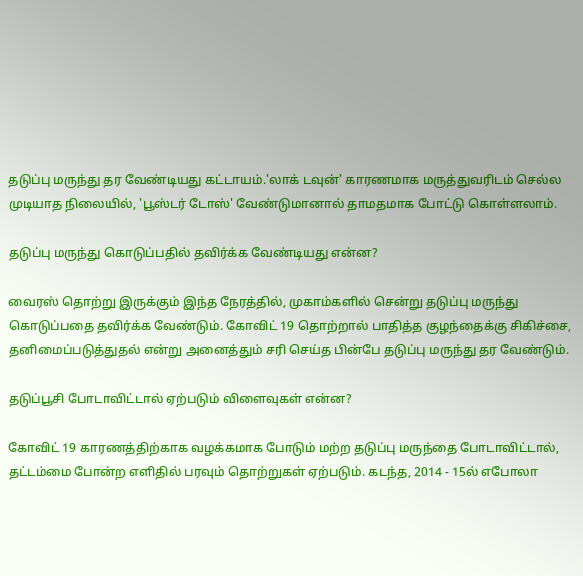தடுப்பு மருந்து தர வேண்டியது கட்டாயம்.'லாக் டவுன்' காரணமாக மருத்துவரிடம் செல்ல முடியாத நிலையில், 'பூஸ்டர் டோஸ்' வேண்டுமானால் தாமதமாக போட்டு கொள்ளலாம்.

தடுப்பு மருந்து கொடுப்பதில் தவிர்க்க வேண்டியது என்ன?

வைரஸ் தொற்று இருக்கும் இந்த நேரத்தில், முகாம்களில் சென்று தடுப்பு மருந்து கொடுப்பதை தவிர்க்க வேண்டும். கோவிட் 19 தொற்றால் பாதித்த குழந்தைக்கு சிகிச்சை, தனிமைப்படுத்துதல் என்று அனைத்தும் சரி செய்த பின்பே தடுப்பு மருந்து தர வேண்டும்.

தடுப்பூசி போடாவிட்டால் ஏற்படும் விளைவுகள் என்ன?

கோவிட் 19 காரணத்திற்காக வழக்கமாக போடும் மற்ற தடுப்பு மருந்தை போடாவிட்டால், தட்டம்மை போன்ற எளிதில் பரவும் தொற்றுகள் ஏற்படும். கடந்த, 2014 - 15ல் எபோலா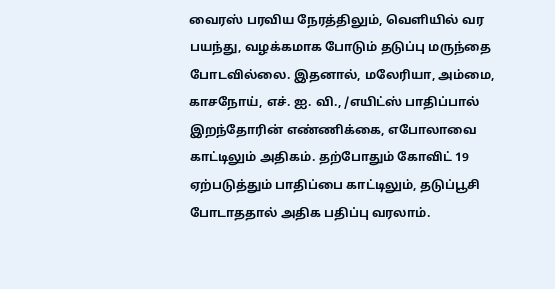வைரஸ் பரவிய நேரத்திலும், வெளியில் வர பயந்து, வழக்கமாக போடும் தடுப்பு மருந்தை போடவில்லை. இதனால், மலேரியா, அம்மை, காசநோய், எச். ஐ. வி., /எயிட்ஸ் பாதிப்பால் இறந்தோரின் எண்ணிக்கை, எபோலாவை காட்டிலும் அதிகம். தற்போதும் கோவிட் 19 ஏற்படுத்தும் பாதிப்பை காட்டிலும், தடுப்பூசி போடாததால் அதிக பதிப்பு வரலாம்.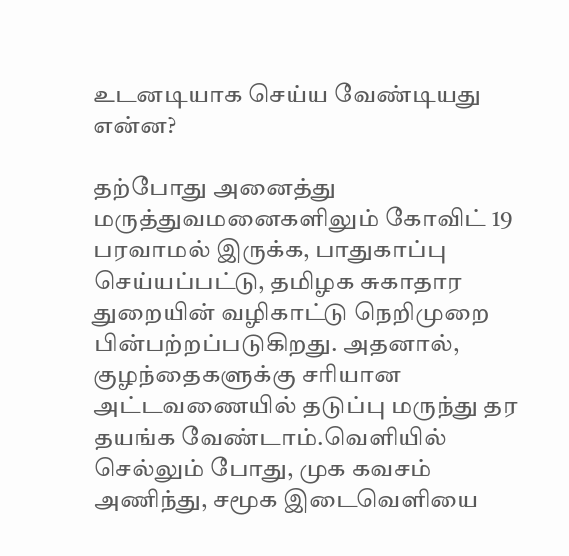உடனடியாக செய்ய வேண்டியது என்ன?

தற்போது அனைத்து மருத்துவமனைகளிலும் கோவிட் 19 பரவாமல் இருக்க, பாதுகாப்பு செய்யப்பட்டு, தமிழக சுகாதார துறையின் வழிகாட்டு நெறிமுறை பின்பற்றப்படுகிறது. அதனால், குழந்தைகளுக்கு சரியான அட்டவணையில் தடுப்பு மருந்து தர தயங்க வேண்டாம்.வெளியில் செல்லும் போது, முக கவசம் அணிந்து, சமூக இடைவெளியை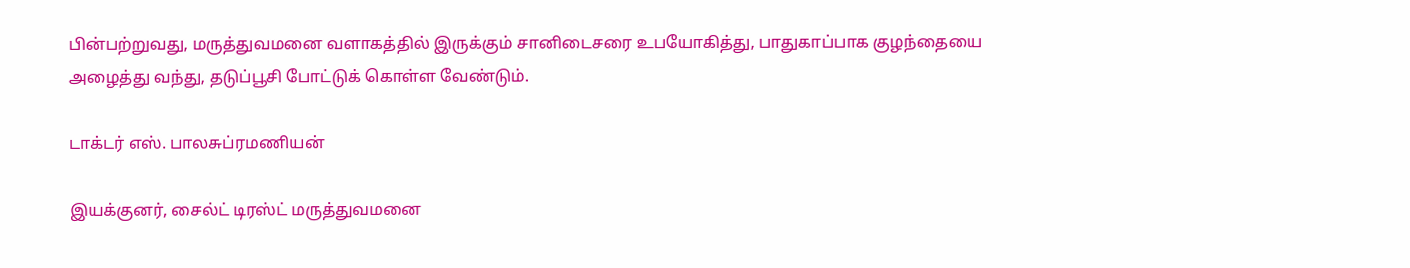பின்பற்றுவது, மருத்துவமனை வளாகத்தில் இருக்கும் சானிடைசரை உபயோகித்து, பாதுகாப்பாக குழந்தையை அழைத்து வந்து, தடுப்பூசி போட்டுக் கொள்ள வேண்டும்.

டாக்டர் எஸ். பாலசுப்ரமணியன்

இயக்குனர், சைல்ட் டிரஸ்ட் மருத்துவமனை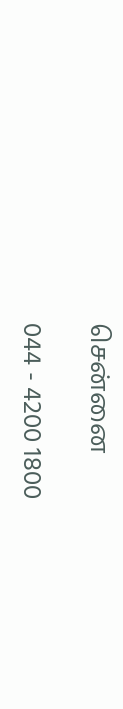சென்னை

044 - 4200 1800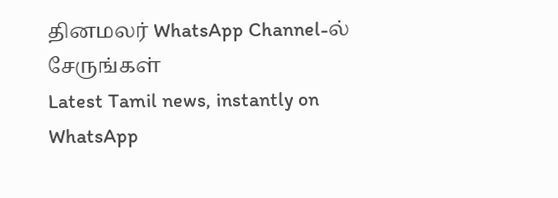தினமலர் WhatsApp Channel-ல் சேருங்கள்
Latest Tamil news, instantly on WhatsApp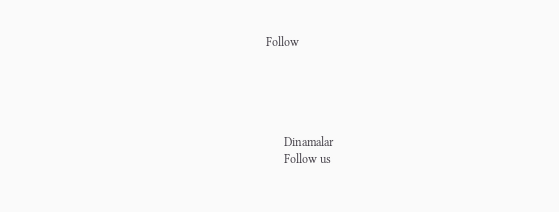Follow





      Dinamalar
      Follow us